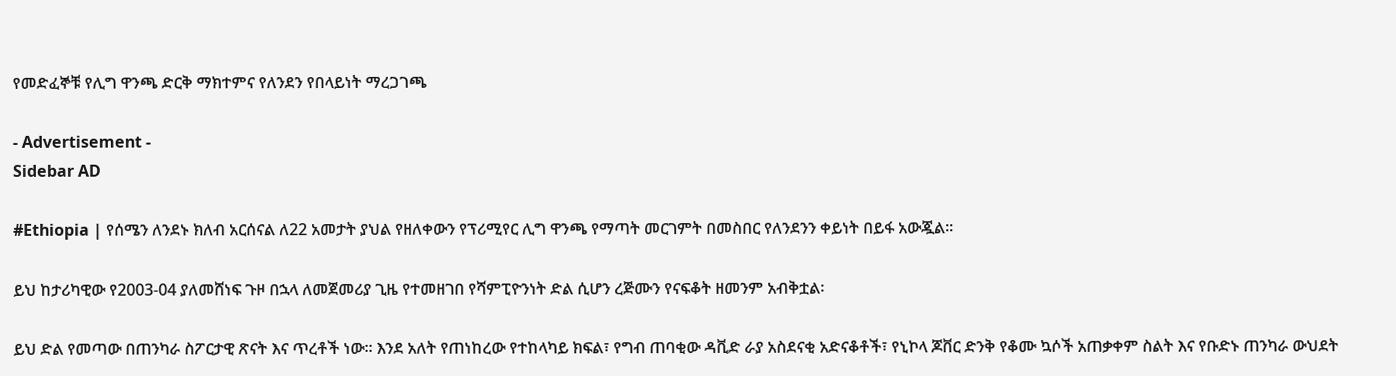የመድፈኞቹ የሊግ ዋንጫ ድርቅ ማክተምና የለንደን የበላይነት ማረጋገጫ

- Advertisement -
Sidebar AD

#Ethiopia | የሰሜን ለንደኑ ክለብ አርሰናል ለ22 አመታት ያህል የዘለቀውን የፕሪሚየር ሊግ ዋንጫ የማጣት መርገምት በመስበር የለንደንን ቀይነት በይፋ አውጇል፡፡

ይህ ከታሪካዊው የ2003-04 ያለመሸነፍ ጉዞ በኋላ ለመጀመሪያ ጊዜ የተመዘገበ የሻምፒዮንነት ድል ሲሆን ረጅሙን የናፍቆት ዘመንም አብቅቷል፡

ይህ ድል የመጣው በጠንካራ ስፖርታዊ ጽናት እና ጥረቶች ነው፡፡ እንደ አለት የጠነከረው የተከላካይ ክፍል፣ የግብ ጠባቂው ዳቪድ ራያ አስደናቂ አድናቆቶች፣ የኒኮላ ጆቨር ድንቅ የቆሙ ኳሶች አጠቃቀም ስልት እና የቡድኑ ጠንካራ ውህደት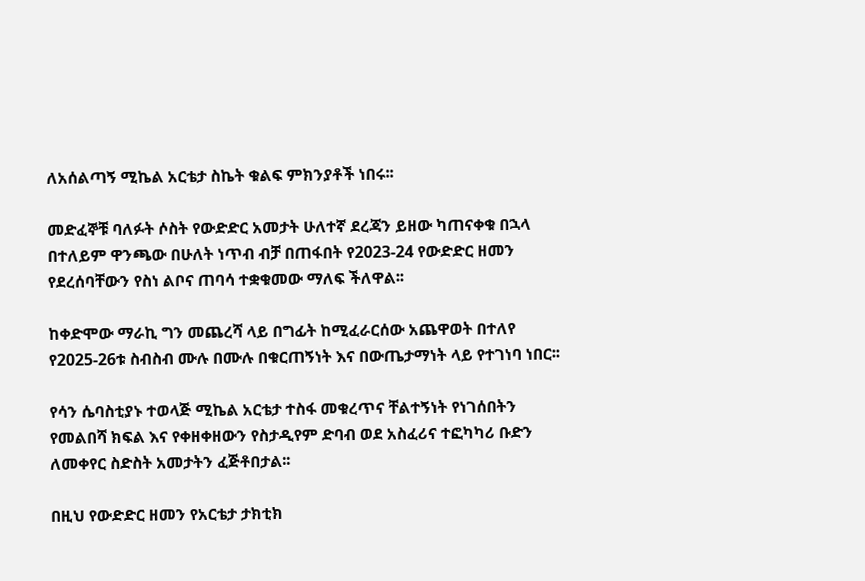ለአሰልጣኝ ሚኬል አርቴታ ስኬት ቁልፍ ምክንያቶች ነበሩ፡፡

መድፈኞቹ ባለፉት ሶስት የውድድር አመታት ሁለተኛ ደረጃን ይዘው ካጠናቀቁ በኋላ በተለይም ዋንጫው በሁለት ነጥብ ብቻ በጠፋበት የ2023-24 የውድድር ዘመን የደረሰባቸውን የስነ ልቦና ጠባሳ ተቋቁመው ማለፍ ችለዋል፡፡

ከቀድሞው ማራኪ ግን መጨረሻ ላይ በግፊት ከሚፈራርሰው አጨዋወት በተለየ የ2025-26ቱ ስብስብ ሙሉ በሙሉ በቁርጠኝነት እና በውጤታማነት ላይ የተገነባ ነበር፡፡

የሳን ሴባስቲያኑ ተወላጅ ሚኬል አርቴታ ተስፋ መቁረጥና ቸልተኝነት የነገሰበትን የመልበሻ ክፍል እና የቀዘቀዘውን የስታዲየም ድባብ ወደ አስፈሪና ተፎካካሪ ቡድን ለመቀየር ስድስት አመታትን ፈጅቶበታል፡፡

በዚህ የውድድር ዘመን የአርቴታ ታክቲክ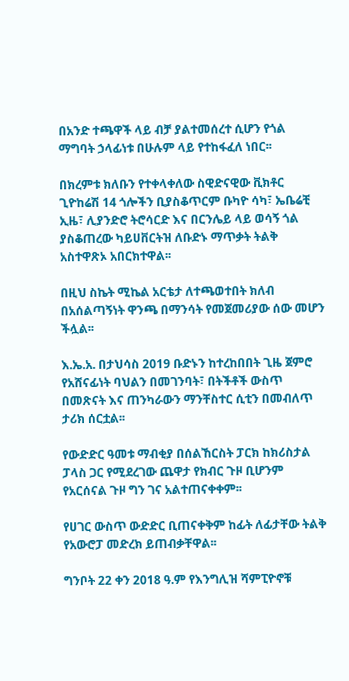በአንድ ተጫዋች ላይ ብቻ ያልተመሰረተ ሲሆን የጎል ማግባት ኃላፊነቱ በሁሉም ላይ የተከፋፈለ ነበር፡፡

በክረምቱ ክለቡን የተቀላቀለው ስዊድናዊው ቪክቶር ጊዮከሬሽ 14 ጎሎችን ቢያስቆጥርም ቡካዮ ሳካ፣ ኤቤሬቺ ኢዜ፣ ሊያንድሮ ትሮሳርድ እና በርንሌይ ላይ ወሳኝ ጎል ያስቆጠረው ካይሀቨርትዝ ለቡድኑ ማጥቃት ትልቅ አስተዋጽኦ አበርክተዋል፡፡

በዚህ ስኬት ሚኬል አርቴታ ለተጫወተበት ክለብ በአሰልጣኝነት ዋንጫ በማንሳት የመጀመሪያው ሰው መሆን ችሏል፡፡

እ.ኤ.አ. በታህሳስ 2019 ቡድኑን ከተረከበበት ጊዜ ጀምሮ የአሸናፊነት ባህልን በመገንባት፣ በትችቶች ውስጥ በመጽናት እና ጠንካራውን ማንቸስተር ሲቲን በመብለጥ ታሪክ ሰርቷል፡፡

የውድድር ዓመቱ ማብቂያ በሰልኸርስት ፓርክ ከክሪስታል ፓላስ ጋር የሚደረገው ጨዋታ የክብር ጉዞ ቢሆንም የአርሰናል ጉዞ ግን ገና አልተጠናቀቀም፡፡

የሀገር ውስጥ ውድድር ቢጠናቀቅም ከፊት ለፊታቸው ትልቅ የአውሮፓ መድረክ ይጠብቃቸዋል፡፡

ግንቦት 22 ቀን 2018 ዓ.ም የእንግሊዝ ሻምፒዮኖቹ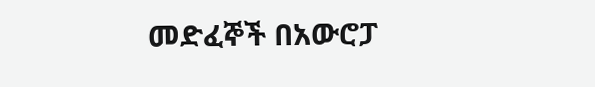መድፈኞች በአውሮፓ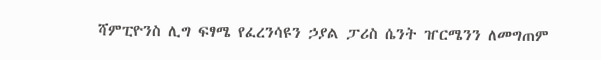ሻምፒዮንስ ሊግ ፍፃሜ የፈረንሳዩን ኃያል ፓሪስ ሴንት ዠርሜንን ለመግጠም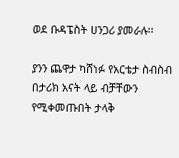ወደ ቡዳፔስት ሀንጋሪ ያመራሉ፡፡

ያንን ጨዋታ ካሸነፉ የአርቴታ ስብስብ በታሪክ አናት ላይ ብቻቸውን የሚቀመጡበት ታላቅ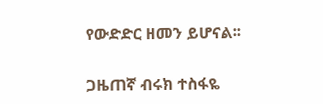የውድድር ዘመን ይሆናል፡፡

ጋዜጠኛ ብሩክ ተስፋዬ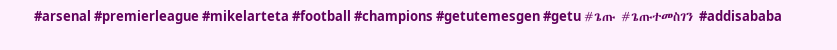#arsenal #premierleague #mikelarteta #football #champions #getutemesgen #getu #ጌጡ #ጌጡተመስገን #addisababa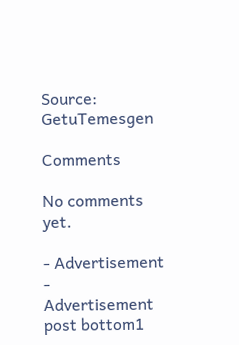Source: GetuTemesgen

Comments

No comments yet.

- Advertisement -
Advertisement post bottom1